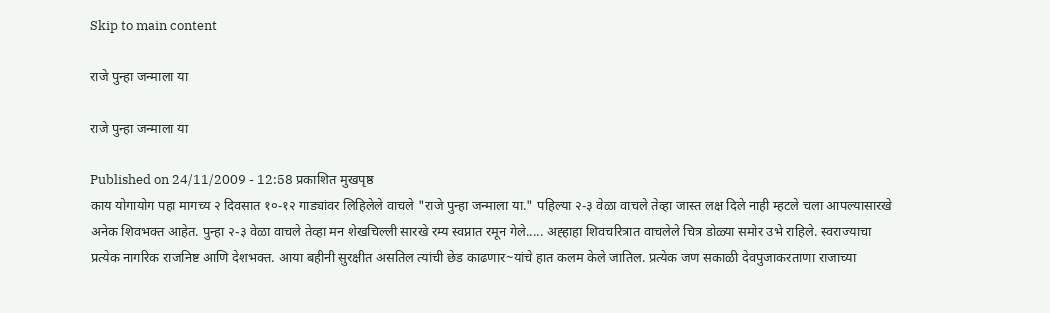Skip to main content

राजे पुन्हा जन्माला या

राजे पुन्हा जन्माला या

Published on 24/11/2009 - 12:58 प्रकाशित मुखपृष्ठ
काय योगायोग पहा मागच्य २ दिवसात १०-१२ गाड्यांवर लिहिलेले वाचले "राजे पुन्हा जन्माला या." पहिल्या २-३ वेळा वाचले तेव्हा जास्त लक्ष दिले नाही म्हटले चला आपल्यासारखे अनेक शिवभक्त आहेत. पुन्हा २-३ वेळा वाचले तेव्हा मन शेखचिल्ली सारखे रम्य स्वप्नात रमून गेले..... अह्हाहा शिवचरित्रात वाचलेले चित्र डोळ्या समोर उभे राहिले. स्वराज्याचा प्रत्येक नागरिक राजनिष्ट आणि देशभक्त. आया बहीनी सुरक्षीत असतिल त्यांची छेड काढणार~यांचे हात कलम केले जातिल. प्रत्येक जण सकाळी देवपुजाकरताणा राजाच्या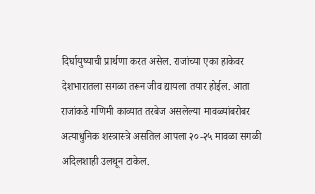दिर्घायुष्याची प्रार्थणा करत असेल. राजांच्या एका हाकेवर देशभारातला सगळा तरून जीव द्यायला तयार होईल. आता राजांकडे गणिमी काव्यात तरबेज असलेल्या मावळ्यांबरोबर अत्याधुनिक शस्त्रास्त्रे असतिल आपला २०-२५ मावळा सगळी अदिलशाही उलथून टाकेल.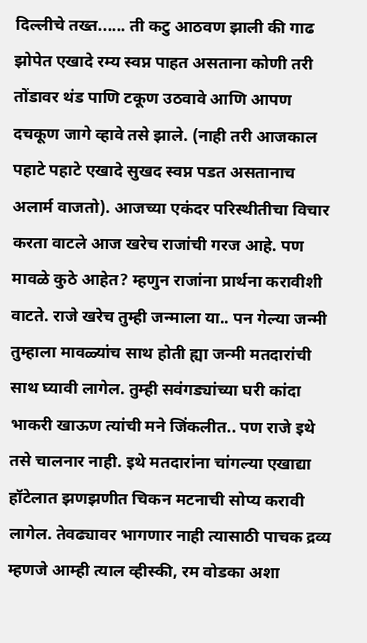दिल्लीचे तख्त...... ती कटु आठवण झाली की गाढ झोपेत एखादे रम्य स्वप्न पाहत असताना कोणी तरी तोंडावर थंड पाणि टकूण उठवावे आणि आपण दचकूण जागे व्हावे तसे झाले. (नाही तरी आजकाल पहाटे पहाटे एखादे सुखद स्वप्न पडत असतानाच अलार्म वाजतो). आजच्या एकंदर परिस्थीतीचा विचार करता वाटले आज खरेच राजांची गरज आहे. पण मावळे कुठे आहेत? म्हणुन राजांना प्रार्थना करावीशी वाटते. राजे खरेच तुम्ही जन्माला या.. पन गेल्या जन्मी तुम्हाला मावळ्यांच साथ होती ह्या जन्मी मतदारांची साथ घ्यावी लागेल. तुम्ही सवंगड्यांच्या घरी कांदा भाकरी खाऊण त्यांची मने जिंकलीत.. पण राजे इथे तसे चालनार नाही. इथे मतदारांना चांगल्या एखाद्या हॉटेलात झणझणीत चिकन मटनाची सोप्य करावी लागेल. तेवढ्यावर भागणार नाही त्यासाठी पाचक द्रव्य म्हणजे आम्ही त्याल व्हीस्की, रम वोडका अशा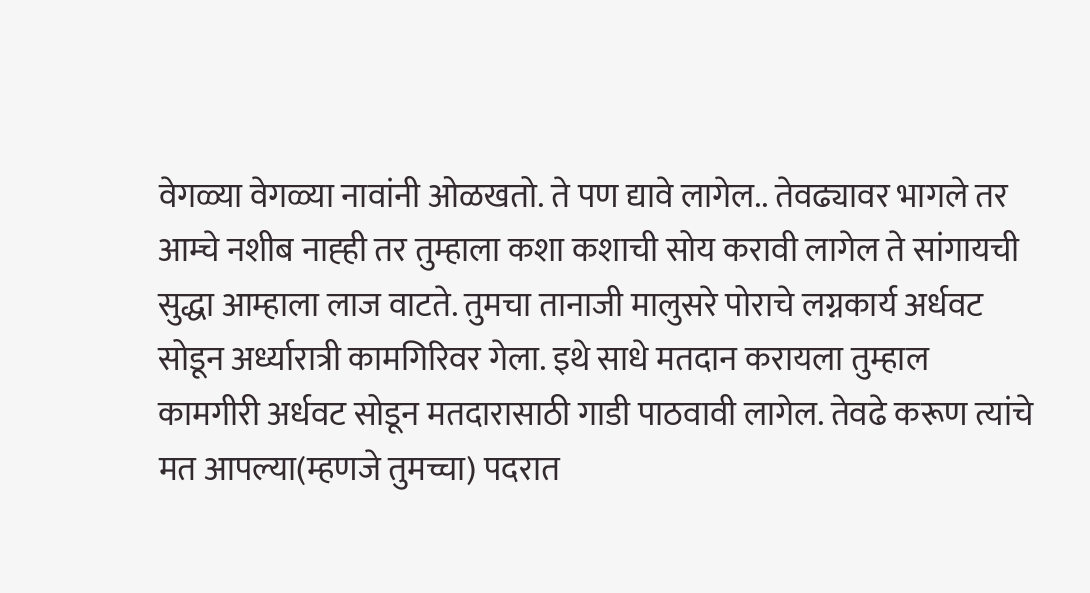वेगळ्या वेगळ्या नावांनी ओळखतो. ते पण द्यावे लागेल.. तेवढ्यावर भागले तर आम्चे नशीब नाह्ही तर तुम्हाला कशा कशाची सोय करावी लागेल ते सांगायची सुद्धा आम्हाला लाज वाटते. तुमचा तानाजी मालुसरे पोराचे लग्नकार्य अर्धवट सोडून अर्ध्यारात्री कामगिरिवर गेला. इथे साधे मतदान करायला तुम्हाल कामगीरी अर्धवट सोडून मतदारासाठी गाडी पाठवावी लागेल. तेवढे करूण त्यांचे मत आपल्या(म्हणजे तुमच्चा) पदरात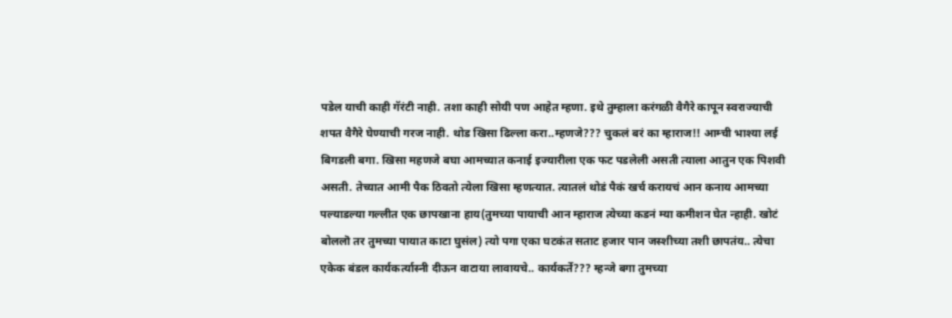पडेल याची काही गॅरंटी नाही. तशा काही सोयी पण आहेत म्हणा. इथे तुम्हाला करंगळी वैगैरे कापून स्वराज्याची शपत वैगैरे घेण्याची गरज नाही. थोड खिसा ढिल्ला करा..म्हणजे??? चुकलं बरं का म्हाराज!! आम्ची भाश्या लई बिगडली बगा. खिसा महणजे बघा आमच्यात कनाई इज्यारीला एक फट पडलेली असती त्याला आतुन एक पिशवी असती. तेच्यात आमी पैक ठिवतो त्येला खिसा म्हणत्यात. त्यातलं थोडं पैकं खर्च करायचं आन कनाय आमच्या पल्याडल्या गल्लीत एक छापखाना हाय(तुमच्या पायाची आन म्हाराज त्येच्या कडनं म्या कमीशन घेत न्हाही. खोटं बोललॊ तर तुमच्या पायात काटा घुसंल) त्यो पगा एका घटकंत सताट हजार पान जस्शीच्या तशी छापतंय.. त्येचा एकेक बंडल कार्यकर्त्यास्नी दीऊन वाटाया लावायचे.. कार्यकर्ते??? म्हन्जे बगा तुमच्या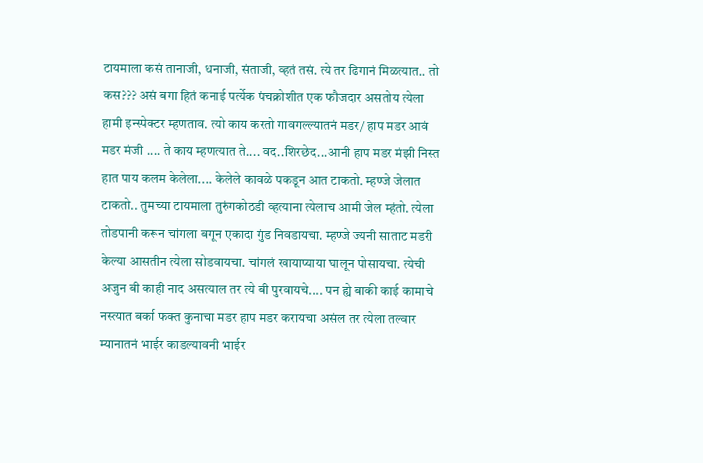टायमाला कसं तानाजी, धनाजी, संताजी, व्हतं तसं. त्ये तर ढिगानं मिळत्यात.. तो कस??? असं बगा हितं कनाई पर्त्येक पंचक्रोशीत एक फौजदार असतोय त्येला हामी इन्स्पेक्टर म्हणताव. त्यो काय करतो गावगल्ल्यातनं मडर/ हाप मडर आवं मडर मंजी .... ते काय म्हणत्यात ते.... वद..शिरछेद...आनी हाप मडर मंझी निस्त हात पाय कलम केलेला.... केलेले कावळे पकडून आत टाकतो. म्हण्जे जेलात टाकतो.. तुमच्या टायमाला तुरुंगकोठडी व्हत्याना त्येलाच आमी जेल म्हंतो. त्येला तोडपानी करून चांगला बगून एकादा गुंड निवडायचा. म्हण्जे ज्यनी साताट मडरी केल्या आसतीन त्येला सोडवायचा. चांगलं खायाप्याया घालून पोसायचा. त्येची अजुन बी काही नाद असत्याल तर त्ये बी पुरवायचे.... पन ह्ये बाकी काई कामाचे नस्त्यात बर्का फक्त कुनाचा मडर हाप मडर करायचा असंल तर त्येला तल्वार म्यानातनं भाईर काडल्यावनी भाईर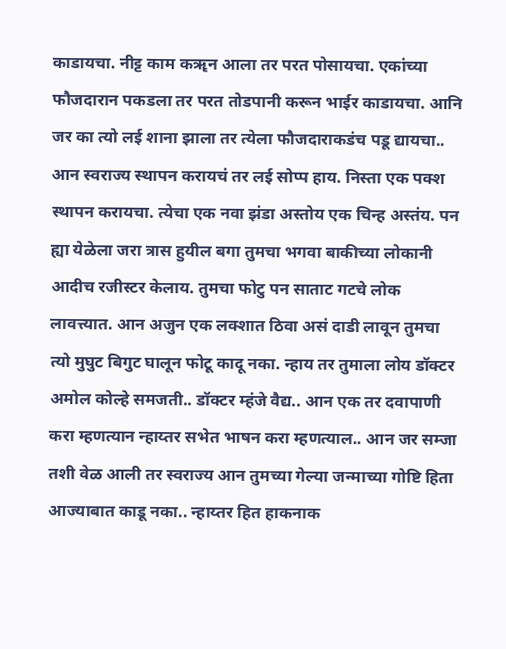काडायचा. नीट्ट काम कॠन आला तर परत पोसायचा. एकांच्या फौजदारान पकडला तर परत तोडपानी करून भाईर काडायचा. आनि जर का त्यो लई शाना झाला तर त्येला फौजदाराकडंच पडू द्यायचा.. आन स्वराज्य स्थापन करायचं तर लई सोप्प हाय. निस्ता एक पक्श स्थापन करायचा. त्येचा एक नवा झंडा अस्तोय एक चिन्ह अस्तंय. पन ह्या येळेला जरा त्रास हुयील बगा तुमचा भगवा बाकीच्या लोकानी आदीच रजीस्टर केलाय. तुमचा फोटु पन साताट गटचे लोक लावत्त्यात. आन अजुन एक लक्शात ठिवा असं दाडी लावून तुमचा त्यो मुघुट बिगुट घालून फोटू कादू नका. न्हाय तर तुमाला लोय डॉक्टर अमोल कोल्हे समजती.. डॉक्टर म्हंजे वैद्य.. आन एक तर दवापाणी करा म्हणत्यान न्हाय्तर सभेत भाषन करा म्हणत्याल.. आन जर सम्जा तशी वेळ आली तर स्वराज्य आन तुमच्या गेल्या जन्माच्या गोष्टि हिता आज्याबात काडू नका.. न्हाय्तर हित हाकनाक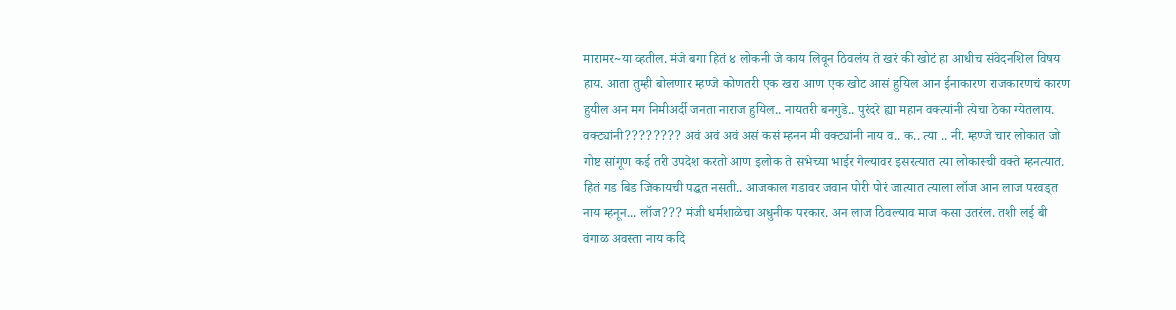मारामर~या व्हतील. मंजे बगा हितं ४ लोकनी जे काय लिवून ठिवलंय ते खरं की खोटं हा आधीच संवेदनशिल विषय हाय. आता तुम्ही बोलणार म्हण्जे कोणतरी एक खरा आण एक खोट आसं हुयिल आन ईनाकारण राजकारणचं कारण हुयील अन मग निमीअर्दी जनता नाराज हुयिल.. नायतरी बनगुडे.. पुरंदरे ह्या महान वक्त्यांनी त्येचा ठेका ग्येतलाय. वक्ट्यांनी???????? अवं अवं अवं असं कसं म्हनन मी वक्ट्यांनी नाय व.. क.. त्या .. नी. म्हण्जे चार लोकात जो गोष्ट सांगूण कई तरी उपदेश करतो आण इलोक ते सभेच्या भाईर गेल्यावर इसरत्यात त्या लोकास्ची वक्ते म्हनत्यात. हितं गड बिड जिकायची पद्धत नसती.. आजकाल गडावर जवान पोरी पोरं जात्यात त्याला लॉज आन लाज परवड्त नाय म्हनून... लॉज??? मंजी धर्मशाळेचा अधुनीक परकार. अन लाज ठिवल्याव माज कसा उतरंल. तशी लई बी वंगाळ अवस्ता नाय कदि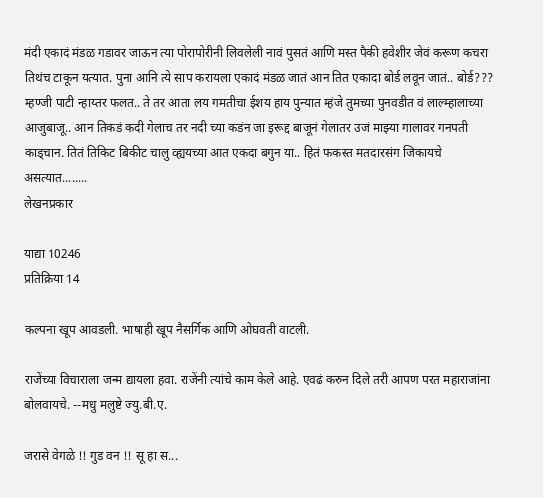मंदी एकादं मंडळ गडावर जाऊन त्या पोरापोरीनी लिवलेली नावं पुसतं आणि मस्त पैकी हवेशीर जेवं करूण कचरा तिथंच टाकून यत्यात. पुना आनि त्ये साप करायला एकादं मंडळ जातं आन तित एकादा बोर्ड लवून जातं.. बोर्ड??? म्हण्जी पाटी न्हाय्तर फलत.. ते तर आता लय गमतीचा ईशय हाय पुन्यात म्हंजे तुमच्या पुनवडीत वं लाल्म्हालाच्या आजुबाजू.. आन तिकडं कदी गेलाच तर नदी च्या कडंन जा इरूद्द बाजूनं गेलातर उजं माझ्या गालावर गनपती काड्चान. तितं तिकिट बिकीट चालु व्ह्ययच्या आत एकदा बगुन या.. हितं फकस्त मतदारसंग जिकायचे असत्यात........
लेखनप्रकार

याद्या 10246
प्रतिक्रिया 14

कल्पना खूप आवडली. भाषाही खूप नैसर्गिक आणि ओघवती वाटली.

राजेंच्या विचाराला जन्म द्यायला हवा. राजेंनी त्यांचे काम केले आहे. एवढं करुन दिले तरी आपण परत महाराजांना बोलवायचे. --मधु मलुष्टे ज्यु.बी.ए.

जरासे वेगळे !! गुड वन !! सू हा स...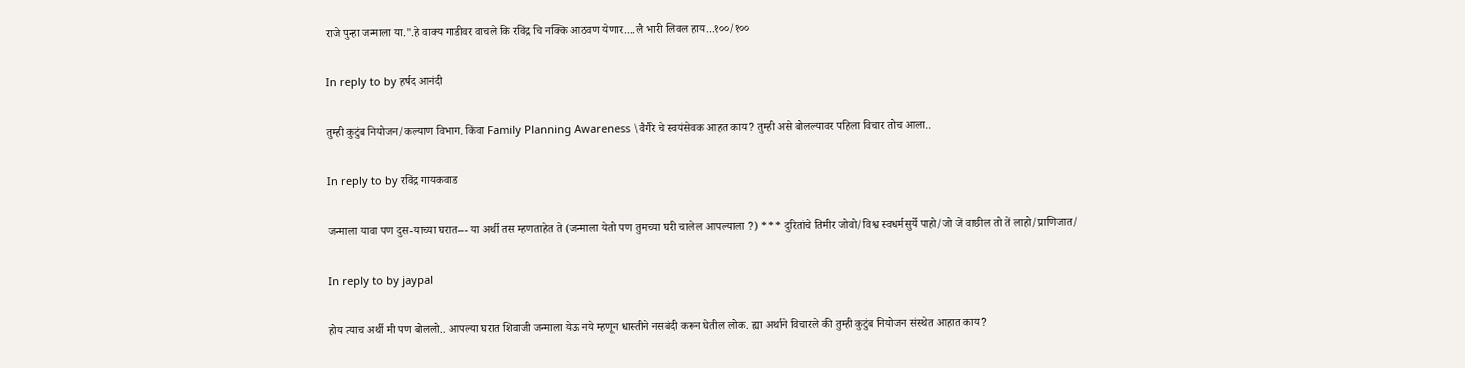राजे पुन्हा जन्माला या.".हे वाक्य गाडीवर वाचले कि रविंद्र चि नक्कि आठवण येणार....लै भारी लिवल हाय...१००/१००

In reply to by हर्षद आनंदी

तुम्ही कुटुंब नियोजन/कल्याण विभाग. किंवा Family Planning Awareness \वैगैरे चे स्वयंसेवक आहत काय? तुम्ही असे बोलल्यावर पहिला विचार तोच आला..

In reply to by रविंद्र गायकवाड

जन्माला यावा पण दुस-याच्या घरात--- या अर्थी तस म्हणताहेत ते (जन्माला येतो पण तुमच्या घरी चालेल आपल्याला ?) *** दुरितांचे तिमीर जोवो/विश्व स्वधर्मसुर्ये पाहो/जो जें वाछील तो तें लाहो/प्राणिजात/

In reply to by jaypal

होय त्याच अर्थी मी पण बोललो.. आपल्या घरात शिवाजी जन्माला येऊ नये म्हणून धास्तीने नसबंदी करून घेतील लोक. ह्या अर्थाने विचारले की तुम्ही कुटुंब नियोजन संस्थेत आहात काय?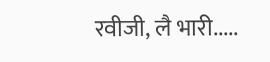रवीजी, लै भारी.....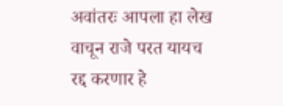अवांतरः आपला हा लेख वाचून राजे परत यायच रद्द करणार हे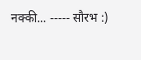नक्की... ----- सौरभ :)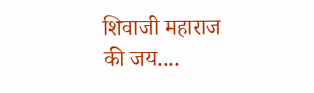शिवाजी महाराज की जय....